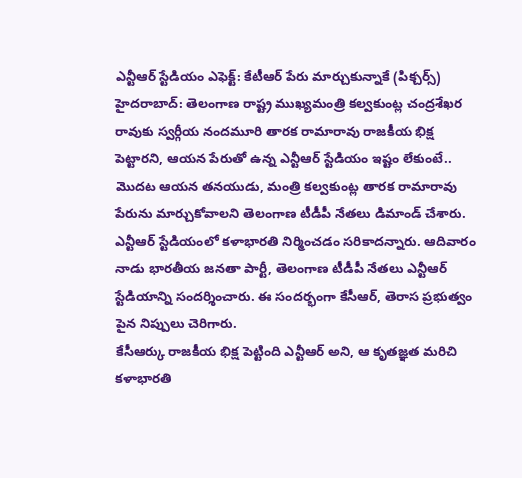ఎన్టీఆర్ స్టేడియం ఎఫెక్ట్: కేటీఆర్ పేరు మార్చుకున్నాకే (పిక్చర్స్)
హైదరాబాద్: తెలంగాణ రాష్ట్ర ముఖ్యమంత్రి కల్వకుంట్ల చంద్రశేఖర రావుకు స్వర్గీయ నందమూరి తారక రామారావు రాజకీయ భిక్ష పెట్టారని, ఆయన పేరుతో ఉన్న ఎన్టీఆర్ స్టేడియం ఇష్టం లేకుంటే.. మొదట ఆయన తనయుడు, మంత్రి కల్వకుంట్ల తారక రామారావు పేరును మార్చుకోవాలని తెలంగాణ టీడీపీ నేతలు డిమాండ్ చేశారు.
ఎన్టీఆర్ స్టేడియంలో కళాభారతి నిర్మించడం సరికాదన్నారు. ఆదివారం నాడు భారతీయ జనతా పార్టీ, తెలంగాణ టీడీపీ నేతలు ఎన్టీఆర్ స్టేడియాన్ని సందర్శించారు. ఈ సందర్భంగా కేసీఆర్, తెరాస ప్రభుత్వం పైన నిప్పులు చెరిగారు.
కేసీఆర్కు రాజకీయ భిక్ష పెట్టింది ఎన్టీఆర్ అని, ఆ కృతజ్ఞత మరిచి కళాభారతి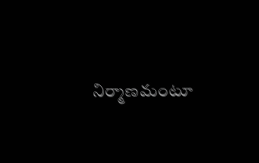నిర్మాణమంటూ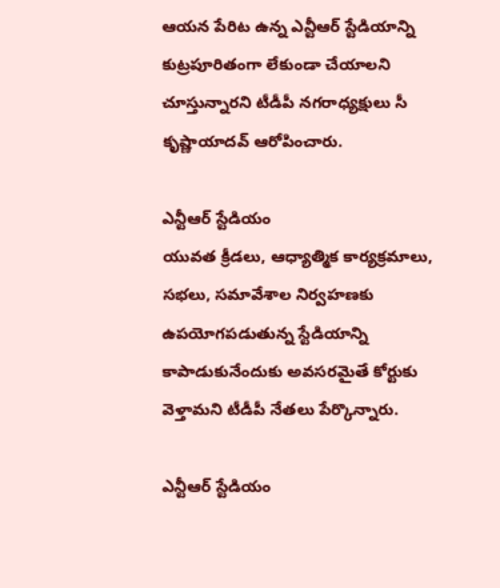ఆయన పేరిట ఉన్న ఎన్టీఆర్ స్టేడియాన్ని కుట్రపూరితంగా లేకుండా చేయాలని చూస్తున్నారని టీడీపీ నగరాధ్యక్షులు సీ కృష్ణాయాదవ్ ఆరోపించారు.

ఎన్టీఆర్ స్టేడియం
యువత క్రీడలు, ఆధ్యాత్మిక కార్యక్రమాలు, సభలు, సమావేశాల నిర్వహణకు ఉపయోగపడుతున్న స్టేడియాన్ని కాపాడుకునేందుకు అవసరమైతే కోర్టుకు వెళ్తామని టీడీపీ నేతలు పేర్కొన్నారు.

ఎన్టీఆర్ స్టేడియం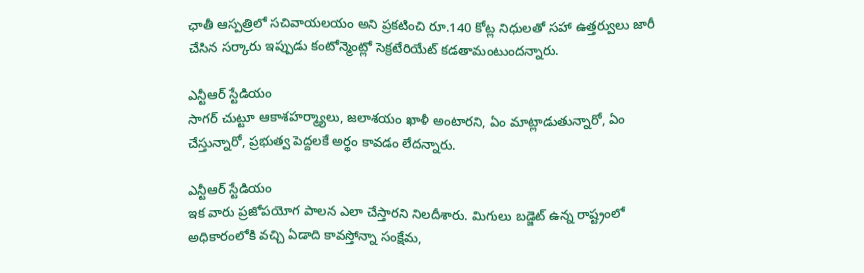ఛాతీ ఆస్పత్రిలో సచివాయలయం అని ప్రకటించి రూ.140 కోట్ల నిధులతో సహా ఉత్తర్వులు జారీ చేసిన సర్కారు ఇప్పుడు కంటోన్మెంట్లో సెక్రటేరియేట్ కడతామంటుందన్నారు.

ఎన్టీఆర్ స్టేడియం
సాగర్ చుట్టూ ఆకాశహర్మ్యాలు, జలాశయం ఖాళీ అంటారని, ఏం మాట్లాడుతున్నారో, ఏం చేస్తున్నారో, ప్రభుత్వ పెద్దలకే అర్థం కావడం లేదన్నారు.

ఎన్టీఆర్ స్టేడియం
ఇక వారు ప్రజోపయోగ పాలన ఎలా చేస్తారని నిలదీశారు. మిగులు బడ్జెట్ ఉన్న రాష్ట్రంలో అధికారంలోకి వచ్చి ఏడాది కావస్తోన్నా సంక్షేమ,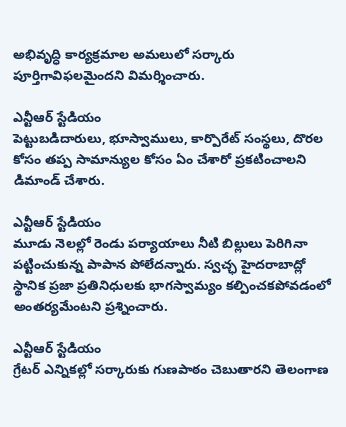అభివృద్ధి కార్యక్రమాల అమలులో సర్కారు పూర్తిగావిఫలమైందని విమర్శించారు.

ఎన్టీఆర్ స్టేడియం
పెట్టుబడిదారులు, భూస్వాములు, కార్పొరేట్ సంస్థలు, దొరల కోసం తప్ప సామాన్యుల కోసం ఏం చేశారో ప్రకటించాలని డిమాండ్ చేశారు.

ఎన్టీఆర్ స్టేడియం
మూడు నెలల్లో రెండు పర్యాయాలు నీటి బిల్లులు పెరిగినా పట్టించుకున్న పాపాన పోలేదన్నారు. స్వచ్ఛ హైదరాబాద్లో స్థానిక ప్రజా ప్రతినిధులకు భాగస్వామ్యం కల్పించకపోవడంలో అంతర్యమేంటని ప్రశ్నించారు.

ఎన్టీఆర్ స్టేడియం
గ్రేటర్ ఎన్నికల్లో సర్కారుకు గుణపాఠం చెబుతారని తెలంగాణ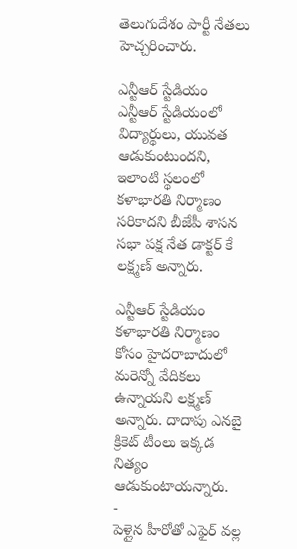తెలుగుదేశం పార్టీ నేతలు హెచ్చరించారు.

ఎన్టీఆర్ స్టేడియం
ఎన్టీఆర్ స్టేడియంలో విద్యార్థులు, యువత ఆడుకుంటుందని, ఇలాంటి స్థలంలో కళాభారతి నిర్మాణం సరికాదని బీజేపీ శాసన సభా పక్ష నేత డాక్టర్ కే లక్ష్మణ్ అన్నారు.

ఎన్టీఆర్ స్టేడియం
కళాభారతి నిర్మాణం కోసం హైదరాబాదులో మరెన్నో వేదికలు ఉన్నాయని లక్ష్మణ్ అన్నారు. దాదాపు ఎనబై క్రికెట్ టీంలు ఇక్కడ నిత్యం ఆడుకుంటాయన్నారు.
-
పెళ్లైన హీరోతో ఎఫైర్ వల్ల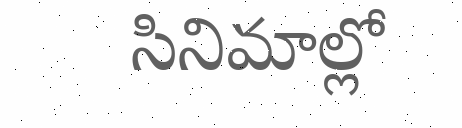సినిమాల్లో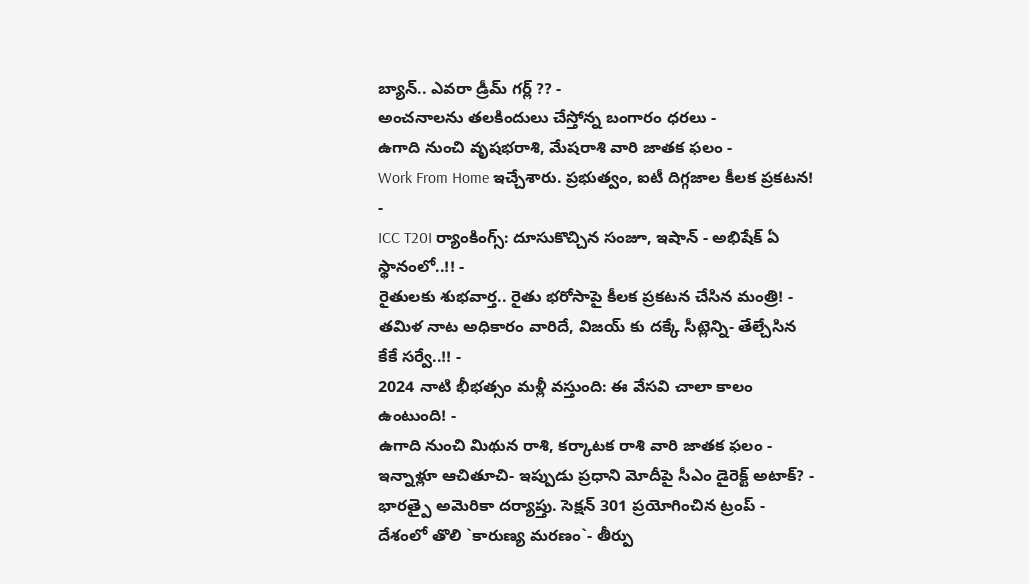బ్యాన్.. ఎవరా డ్రీమ్ గర్ల్ ?? -
అంచనాలను తలకిందులు చేస్తోన్న బంగారం ధరలు -
ఉగాది నుంచి వృషభరాశి, మేషరాశి వారి జాతక ఫలం -
Work From Home ఇచ్చేశారు. ప్రభుత్వం, ఐటీ దిగ్గజాల కీలక ప్రకటన! -
ICC T20I ర్యాంకింగ్స్: దూసుకొచ్చిన సంజూ, ఇషాన్ - అభిషేక్ ఏ స్థానంలో..!! -
రైతులకు శుభవార్త.. రైతు భరోసాపై కీలక ప్రకటన చేసిన మంత్రి! -
తమిళ నాట అధికారం వారిదే, విజయ్ కు దక్కే సీట్లెన్ని- తేల్చేసిన కేకే సర్వే..!! -
2024 నాటి భీభత్సం మళ్లీ వస్తుంది: ఈ వేసవి చాలా కాలం ఉంటుంది! -
ఉగాది నుంచి మిథున రాశి, కర్కాటక రాశి వారి జాతక ఫలం -
ఇన్నాళ్లూ ఆచితూచి- ఇప్పుడు ప్రధాని మోదీపై సీఎం డైరెక్ట్ అటాక్? -
భారత్పై అమెరికా దర్యాప్తు. సెక్షన్ 301 ప్రయోగించిన ట్రంప్ -
దేశంలో తొలి `కారుణ్య మరణం`- తీర్పు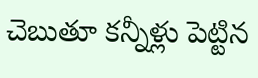చెబుతూ కన్నీళ్లు పెట్టిన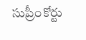సుప్రీంకోర్టు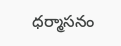ధర్మాసనం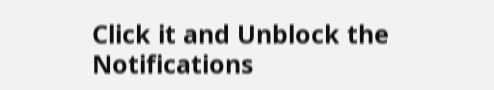Click it and Unblock the Notifications